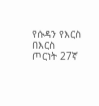የሱዳን የእርስ በእርስ ጦርነት 27ኛ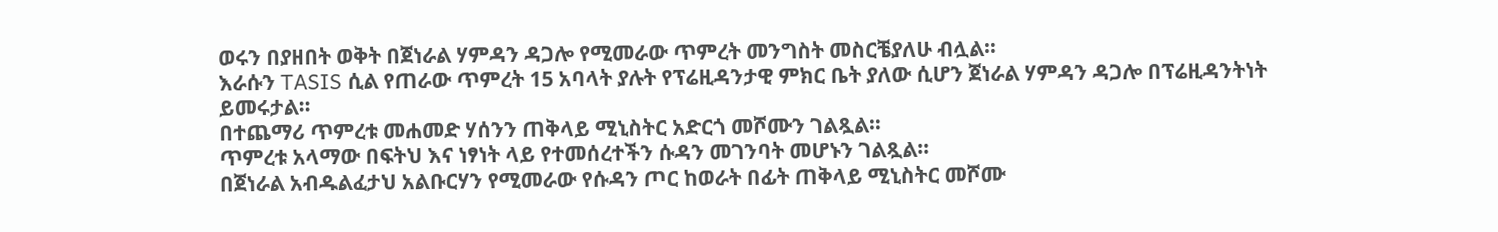ወሩን በያዘበት ወቅት በጀነራል ሃምዳን ዳጋሎ የሚመራው ጥምረት መንግስት መስርቼያለሁ ብሏል።
እራሱን TASIS ሲል የጠራው ጥምረት 15 አባላት ያሉት የፕሬዚዳንታዊ ምክር ቤት ያለው ሲሆን ጀነራል ሃምዳን ዳጋሎ በፕሬዚዳንትነት ይመሩታል።
በተጨማሪ ጥምረቱ መሐመድ ሃሰንን ጠቅላይ ሚኒስትር አድርጎ መሾሙን ገልጿል።
ጥምረቱ አላማው በፍትህ እና ነፃነት ላይ የተመሰረተችን ሱዳን መገንባት መሆኑን ገልጿል።
በጀነራል አብዱልፈታህ አልቡርሃን የሚመራው የሱዳን ጦር ከወራት በፊት ጠቅላይ ሚኒስትር መሾሙ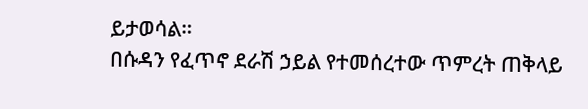ይታወሳል።
በሱዳን የፈጥኖ ደራሽ ኃይል የተመሰረተው ጥምረት ጠቅላይ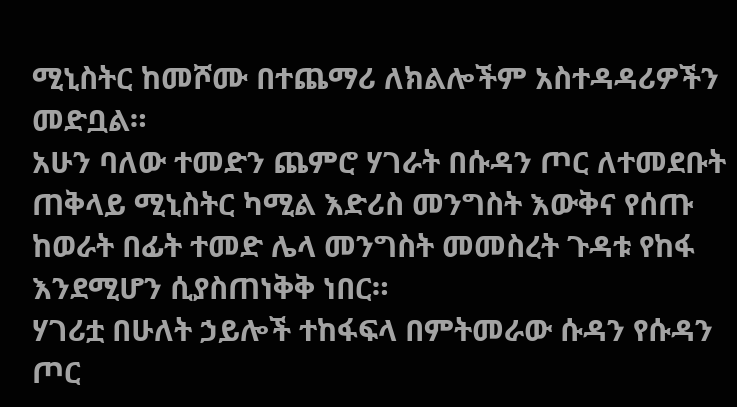ሚኒስትር ከመሾሙ በተጨማሪ ለክልሎችም አስተዳዳሪዎችን መድቧል።
አሁን ባለው ተመድን ጨምሮ ሃገራት በሱዳን ጦር ለተመደቡት ጠቅላይ ሚኒስትር ካሚል እድሪስ መንግስት እውቅና የሰጡ ከወራት በፊት ተመድ ሌላ መንግስት መመስረት ጉዳቱ የከፋ እንደሚሆን ሲያስጠነቅቅ ነበር።
ሃገሪቷ በሁለት ኃይሎች ተከፋፍላ በምትመራው ሱዳን የሱዳን ጦር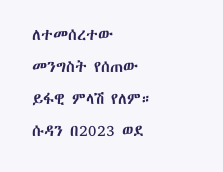ለተመሰረተው መንግስት የሰጠው ይፋዊ ምላሽ የለም።
ሱዳን በ2023 ወደ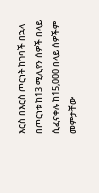እርስ በእርስ ጦርነት ከገባች በኋላ በጦርነቱ ከ13 ሚሊየን ሰዎች በላይ ሲፈናቀሉ ከ15,000 በላይ ሰዎችም መምታቸው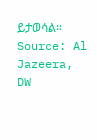ይታወሳል።
Source: Al Jazeera, DW